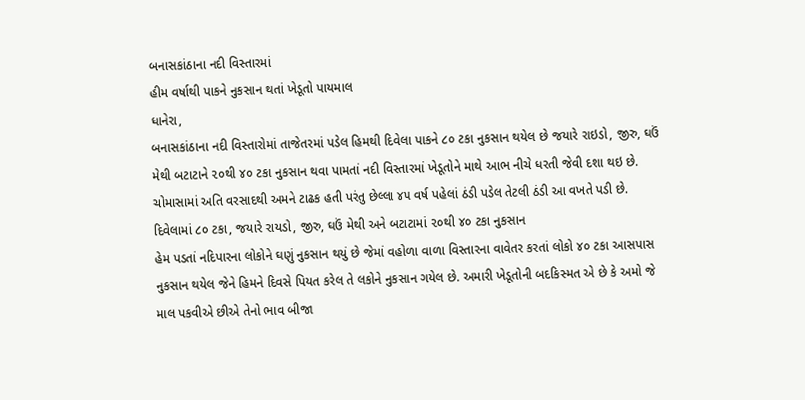બનાસકાંઠાના નદી વિસ્તારમાં
હીમ વર્ષાથી પાકને નુકસાન થતાં ખેડૂતો પાયમાલ
ધાનેરા,
બનાસકાંઠાના નદી વિસ્તારોમાં તાજેતરમાં પડેલ હિમથી દિવેલા પાકને ૮૦ ટકા નુકસાન થયેલ છે જયારે રાઇડો, જીરુ, ઘઉં મેથી બટાટાને ૨૦થી ૪૦ ટકા નુકસાન થવા પામતાં નદી વિસ્તારમાં ખેડૂતોને માથે આભ નીચે ધરતી જેવી દશા થઇ છે. ચોમાસામાં અતિ વરસાદથી અમને ટાઢક હતી પરંતુ છેલ્લા ૪૫ વર્ષ પહેલાં ઠંડી પડેલ તેટલી ઠંડી આ વખતે પડી છે.
દિવેલામાં ૮૦ ટકા, જયારે રાયડો, જીરુ, ઘઉં મેથી અને બટાટામાં ૨૦થી ૪૦ ટકા નુકસાન
હેમ પડતાં નદિપારના લોકોને ઘણું નુકસાન થયું છે જેમાં વહોળા વાળા વિસ્તારના વાવેતર કરતાં લોકો ૪૦ ટકા આસપાસ નુકસાન થયેલ જેને હિમને દિવસે પિયત કરેલ તે લકોને નુકસાન ગયેલ છે. અમારી ખેડૂતોની બદકિસ્મત એ છે કે અમો જે માલ પકવીએ છીએ તેનો ભાવ બીજા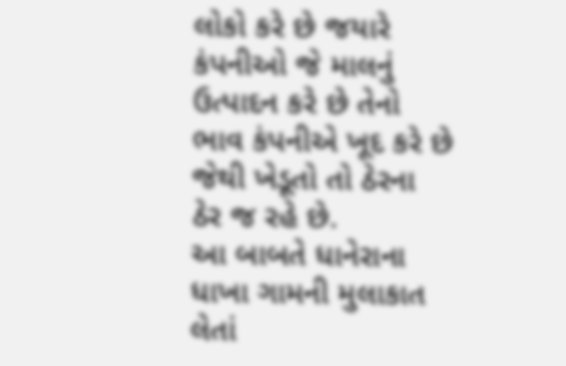લોકો કરે છે જયારે કંપનીઓ જે માલનું ઉત્પાદન કરે છે તેનો ભાવ કંપનીએ ખૂદ કરે છે જેથી ખેડૂતો તો ઠેરના ઠેર જ રહે છે.
આ બાબતે ધાનેરાના ધાખા ગામની મુલાકાત લેતાં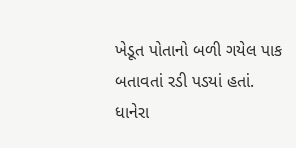ખેડૂત પોતાનો બળી ગયેલ પાક બતાવતાં રડી પડયાં હતાં.
ધાનેરા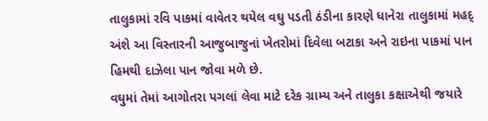તાલુકામાં રવિ પાકમાં વાવેતર થયેલ વઘુ પડતી ઠંડીના કારણે ધાનેરા તાલુકામાં મહદ્ અંશે આ વિસ્તારની આજુબાજુનાં ખેતરોમાં દિવેલા બટાકા અને રાઇના પાકમાં પાન હિમથી દાઝેલા પાન જોવા મળે છે.
વઘુમાં તેમાં આગોતરા પગલાં લેવા માટે દરેક ગ્રામ્ય અને તાલુકા કક્ષાએથી જયારે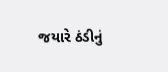જયારે ઠંડીનું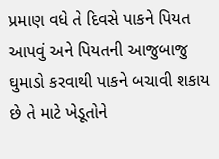પ્રમાણ વધે તે દિવસે પાકને પિયત આપવું અને પિયતની આજુબાજુ ઘુમાડો કરવાથી પાકને બચાવી શકાય છે તે માટે ખેડૂતોને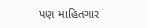પણ માહિતગાર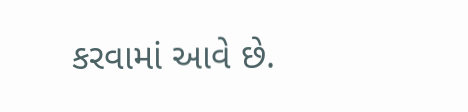કરવામાં આવે છે.